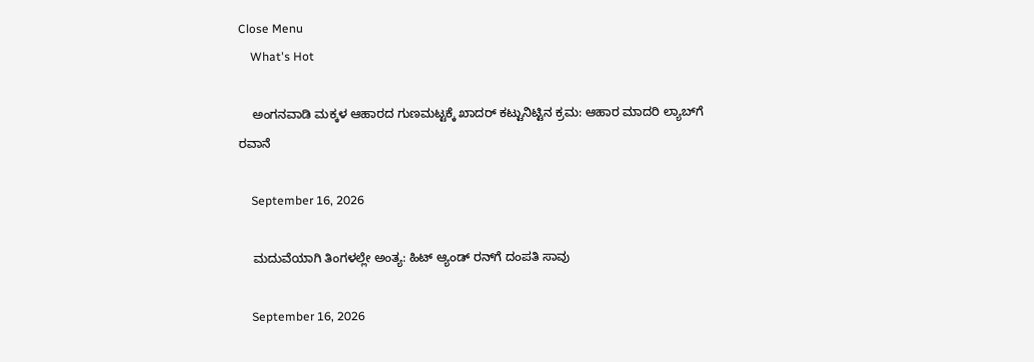Close Menu
    What's Hot

    ಅಂಗನವಾಡಿ ಮಕ್ಕಳ ಆಹಾರದ ಗುಣಮಟ್ಟಕ್ಕೆ ಖಾದರ್ ಕಟ್ಟುನಿಟ್ಟಿನ ಕ್ರಮ: ಆಹಾರ ಮಾದರಿ ಲ್ಯಾಬ್‌ಗೆ ರವಾನೆ

    September 16, 2026

    ಮದುವೆಯಾಗಿ ತಿಂಗಳಲ್ಲೇ ಅಂತ್ಯ: ಹಿಟ್ ಆ್ಯಂಡ್ ರನ್‌ಗೆ ದಂಪತಿ ಸಾವು

    September 16, 2026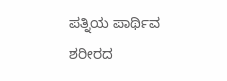ಪತ್ನಿಯ ಪಾರ್ಥಿವ ಶರೀರದ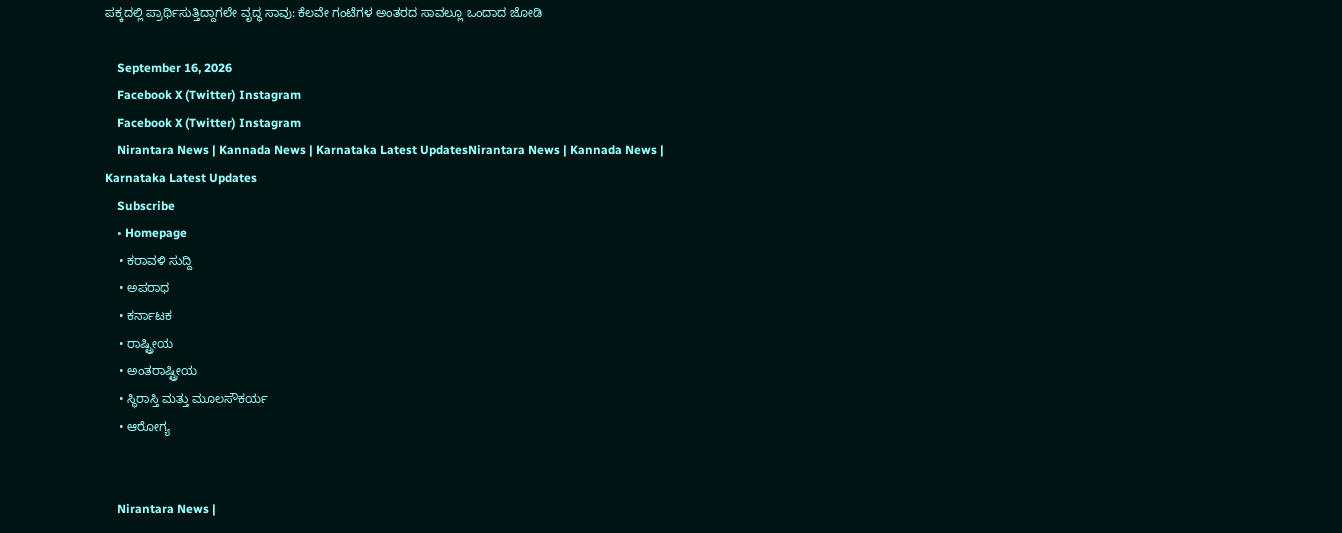ಪಕ್ಕದಲ್ಲಿ ಪ್ರಾರ್ಥಿಸುತ್ತಿದ್ದಾಗಲೇ ವೃದ್ಧ ಸಾವು: ಕೆಲವೇ ಗಂಟೆಗಳ ಅಂತರದ ಸಾವಲ್ಲೂ ಒಂದಾದ ಜೋಡಿ

    September 16, 2026
    Facebook X (Twitter) Instagram
    Facebook X (Twitter) Instagram
    Nirantara News | Kannada News | Karnataka Latest UpdatesNirantara News | Kannada News | Karnataka Latest Updates
    Subscribe
    • Homepage
    • ಕರಾವಳಿ ಸುದ್ದಿ
    • ಅಪರಾಧ
    • ಕರ್ನಾಟಕ
    • ರಾಷ್ಟ್ರೀಯ
    • ಅಂತರಾಷ್ಟ್ರೀಯ
    • ಸ್ಥಿರಾಸ್ತಿ ಮತ್ತು ಮೂಲಸೌಕರ್ಯ
    • ಆರೋಗ್ಯ


    Nirantara News |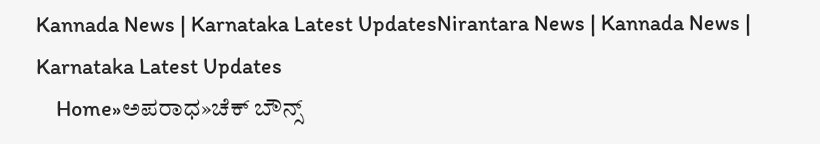Kannada News | Karnataka Latest UpdatesNirantara News | Kannada News | Karnataka Latest Updates
    Home»ಅಪರಾಧ»ಚೆಕ್ ಬೌನ್ಸ್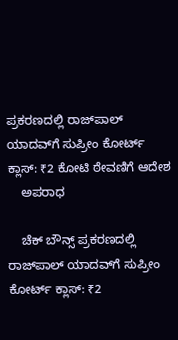ಪ್ರಕರಣದಲ್ಲಿ ರಾಜ್‌ಪಾಲ್ ಯಾದವ್‌ಗೆ ಸುಪ್ರೀಂ ಕೋರ್ಟ್‌ ಕ್ಲಾಸ್: ₹2 ಕೋಟಿ ಠೇವಣಿಗೆ ಆದೇಶ
    ಅಪರಾಧ

    ಚೆಕ್ ಬೌನ್ಸ್ ಪ್ರಕರಣದಲ್ಲಿ ರಾಜ್‌ಪಾಲ್ ಯಾದವ್‌ಗೆ ಸುಪ್ರೀಂ ಕೋರ್ಟ್‌ ಕ್ಲಾಸ್: ₹2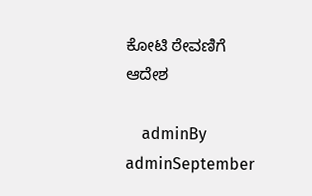ಕೋಟಿ ಠೇವಣಿಗೆ ಆದೇಶ

    adminBy adminSeptember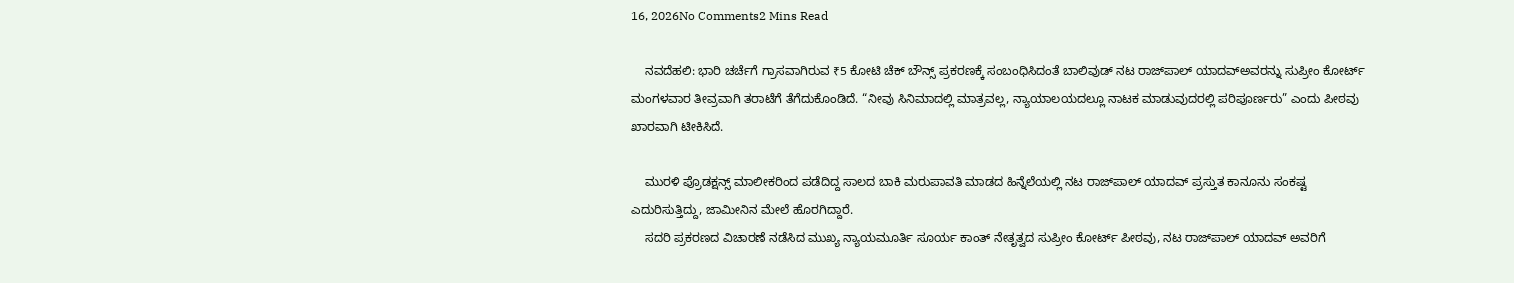16, 2026No Comments2 Mins Read

    ನವದೆಹಲಿ: ಭಾರಿ ಚರ್ಚೆಗೆ ಗ್ರಾಸವಾಗಿರುವ ₹5 ಕೋಟಿ ಚೆಕ್ ಬೌನ್ಸ್ ಪ್ರಕರಣಕ್ಕೆ ಸಂಬಂಧಿಸಿದಂತೆ ಬಾಲಿವುಡ್ ನಟ ರಾಜ್‌ಪಾಲ್ ಯಾದವ್ಅವರನ್ನು ಸುಪ್ರೀಂ ಕೋರ್ಟ್ ಮಂಗಳವಾರ ತೀವ್ರವಾಗಿ ತರಾಟೆಗೆ ತೆಗೆದುಕೊಂಡಿದೆ. “ನೀವು ಸಿನಿಮಾದಲ್ಲಿ ಮಾತ್ರವಲ್ಲ, ನ್ಯಾಯಾಲಯದಲ್ಲೂ ನಾಟಕ ಮಾಡುವುದರಲ್ಲಿ ಪರಿಪೂರ್ಣರು” ಎಂದು ಪೀಠವು ಖಾರವಾಗಿ ಟೀಕಿಸಿದೆ.

    ಮುರಳಿ ಪ್ರೊಡಕ್ಷನ್ಸ್ ಮಾಲೀಕರಿಂದ ಪಡೆದಿದ್ದ ಸಾಲದ ಬಾಕಿ ಮರುಪಾವತಿ ಮಾಡದ ಹಿನ್ನೆಲೆಯಲ್ಲಿ ನಟ ರಾಜ್‌ಪಾಲ್ ಯಾದವ್ ಪ್ರಸ್ತುತ ಕಾನೂನು ಸಂಕಷ್ಟ ಎದುರಿಸುತ್ತಿದ್ದು, ಜಾಮೀನಿನ ಮೇಲೆ ಹೊರಗಿದ್ದಾರೆ.
    ಸದರಿ ಪ್ರಕರಣದ ವಿಚಾರಣೆ ನಡೆಸಿದ ಮುಖ್ಯ ನ್ಯಾಯಮೂರ್ತಿ ಸೂರ್ಯ ಕಾಂತ್ ನೇತೃತ್ವದ ಸುಪ್ರೀಂ ಕೋರ್ಟ್ ಪೀಠವು, ನಟ ರಾಜ್‌ಪಾಲ್ ಯಾದವ್ ಅವರಿಗೆ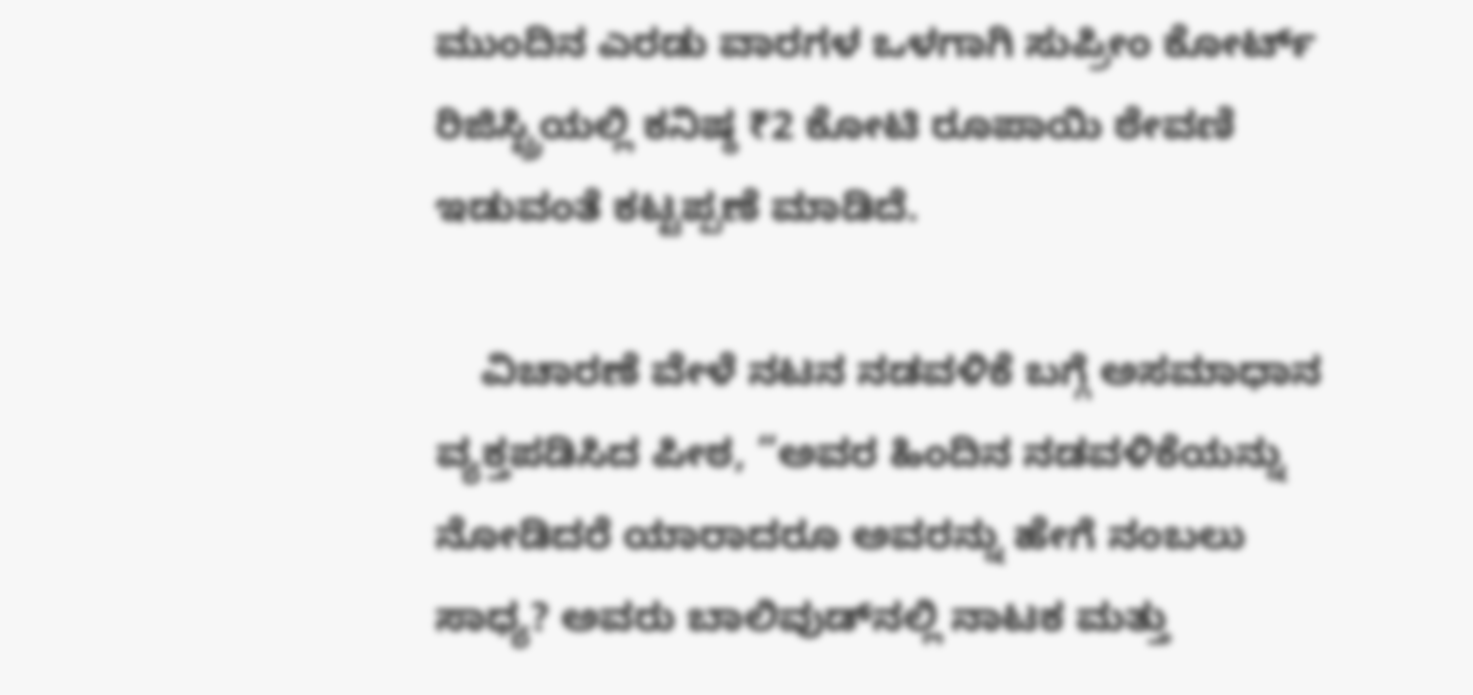ಮುಂದಿನ ಎರಡು ವಾರಗಳ ಒಳಗಾಗಿ ಸುಪ್ರೀಂ ಕೋರ್ಟ್ ರಿಜಿಸ್ಟ್ರಿಯಲ್ಲಿ ಕನಿಷ್ಠ ₹2 ಕೋಟಿ ರೂಪಾಯಿ ಠೇವಣಿ ಇಡುವಂತೆ ಕಟ್ಟಪ್ಪಣೆ ಮಾಡಿದೆ.

    ವಿಚಾರಣೆ ವೇಳೆ ನಟನ ನಡವಳಿಕೆ ಬಗ್ಗೆ ಅಸಮಾಧಾನ ವ್ಯಕ್ತಪಡಿಸಿದ ಪೀಠ, “ಅವರ ಹಿಂದಿನ ನಡವಳಿಕೆಯನ್ನು ನೋಡಿದರೆ ಯಾರಾದರೂ ಅವರನ್ನು ಹೇಗೆ ನಂಬಲು ಸಾಧ್ಯ? ಅವರು ಬಾಲಿವುಡ್‌ನಲ್ಲಿ ನಾಟಕ ಮತ್ತು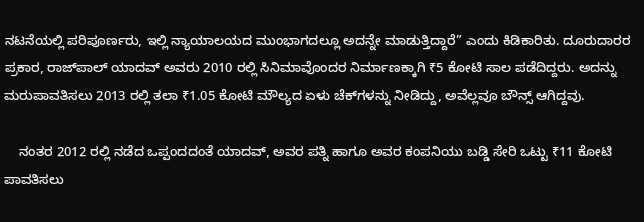ನಟನೆಯಲ್ಲಿ ಪರಿಪೂರ್ಣರು, ಇಲ್ಲಿ ನ್ಯಾಯಾಲಯದ ಮುಂಭಾಗದಲ್ಲೂ ಅದನ್ನೇ ಮಾಡುತ್ತಿದ್ದಾರೆ” ಎಂದು ಕಿಡಿಕಾರಿತು. ದೂರುದಾರರ ಪ್ರಕಾರ, ರಾಜ್‌ಪಾಲ್ ಯಾದವ್ ಅವರು 2010 ರಲ್ಲಿ ಸಿನಿಮಾವೊಂದರ ನಿರ್ಮಾಣಕ್ಕಾಗಿ ₹5 ಕೋಟಿ ಸಾಲ ಪಡೆದಿದ್ದರು. ಅದನ್ನು ಮರುಪಾವತಿಸಲು 2013 ರಲ್ಲಿ ತಲಾ ₹1.05 ಕೋಟಿ ಮೌಲ್ಯದ ಏಳು ಚೆಕ್‌ಗಳನ್ನು ನೀಡಿದ್ದು, ಅವೆಲ್ಲವೂ ಬೌನ್ಸ್ ಆಗಿದ್ದವು.

    ನಂತರ 2012 ರಲ್ಲಿ ನಡೆದ ಒಪ್ಪಂದದಂತೆ ಯಾದವ್, ಅವರ ಪತ್ನಿ ಹಾಗೂ ಅವರ ಕಂಪನಿಯು ಬಡ್ಡಿ ಸೇರಿ ಒಟ್ಟು ₹11 ಕೋಟಿ ಪಾವತಿಸಲು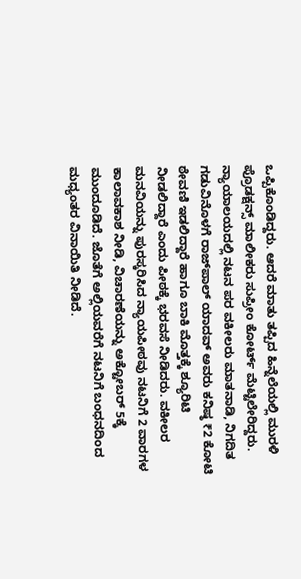ಒಪ್ಪಿಕೊಂಡಿದ್ದರು. ಆದರೆ ಮಾತು ತಪ್ಪಿದ ಹಿನ್ನೆಲೆಯಲ್ಲಿ ಮುರಳಿ ಪ್ರೊಡಕ್ಷನ್ಸ್ ಮಾಲೀಕರು ಸುಪ್ರೀಂ ಕೋರ್ಟ್ ಮೆಟ್ಟಿಲೇರಿದ್ದರು. ನ್ಯಾಯಾಲಯದಲ್ಲಿ ನಟನ ಪರ ವಕೀಲರು ಮಾತನಾಡಿ, ನಿಗದಿತ ಗಡುವಿನೊಳಗೆ ರಾಜ್‌ಪಾಲ್ ಯಾದವ್ ಅವರು ಕನಿಷ್ಠ ₹2 ಕೋಟಿ ಠೇವಣಿ ಇಡಲಿದ್ದಾರೆ ಹಾಗೂ ಬಾಕಿ ಮೊತ್ತಕ್ಕೆ ಶ್ಯೂರಿಟಿ ನೀಡಲಿದ್ದಾರೆ ಎಂದು ಪೀಠಕ್ಕೆ ಭರವಸೆ ನೀಡಿದರು. ವಕೀಲರ ಮನವಿಯನ್ನು ಪುರಸ್ಕರಿಸಿದ ನ್ಯಾಯಪೀಠವು ನಟನಿಗೆ 2 ವಾರಗಳ ಕಾಲಾವಕಾಶ ನೀಡಿ, ವಿಚಾರಣೆಯನ್ನು ಅಕ್ಟೋಬರ್ 5ಕ್ಕೆ ಮುಂದೂಡಿದೆ. ಜೊತೆಗೆ ಅಲ್ಲಿಯವರೆಗೆ ನಟನಿಗೆ ಬಂಧನದಿಂದ ಮಧ್ಯಂತರ ವಿನಾಯಿತಿ ನೀಡಿದೆ.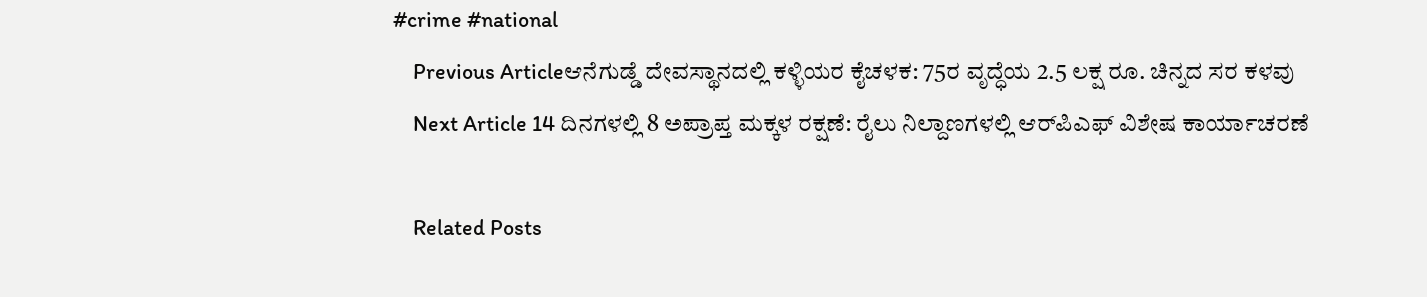#crime #national
    Previous Articleಆನೆಗುಡ್ಡೆ ದೇವಸ್ಥಾನದಲ್ಲಿ ಕಳ್ಳಿಯರ ಕೈಚಳಕ: 75ರ ವೃದ್ಧೆಯ 2.5 ಲಕ್ಷ ರೂ. ಚಿನ್ನದ ಸರ ಕಳವು
    Next Article 14 ದಿನಗಳಲ್ಲಿ 8 ಅಪ್ರಾಪ್ತ ಮಕ್ಕಳ ರಕ್ಷಣೆ: ರೈಲು ನಿಲ್ದಾಣಗಳಲ್ಲಿ ಆರ್‌ಪಿಎಫ್ ವಿಶೇಷ ಕಾರ್ಯಾಚರಣೆ

    Related Posts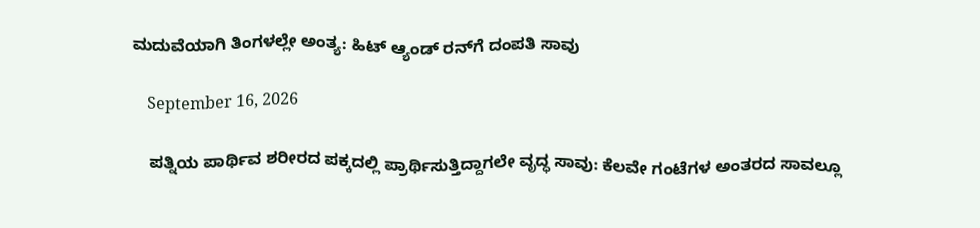ಮದುವೆಯಾಗಿ ತಿಂಗಳಲ್ಲೇ ಅಂತ್ಯ: ಹಿಟ್ ಆ್ಯಂಡ್ ರನ್‌ಗೆ ದಂಪತಿ ಸಾವು

    September 16, 2026

    ಪತ್ನಿಯ ಪಾರ್ಥಿವ ಶರೀರದ ಪಕ್ಕದಲ್ಲಿ ಪ್ರಾರ್ಥಿಸುತ್ತಿದ್ದಾಗಲೇ ವೃದ್ಧ ಸಾವು: ಕೆಲವೇ ಗಂಟೆಗಳ ಅಂತರದ ಸಾವಲ್ಲೂ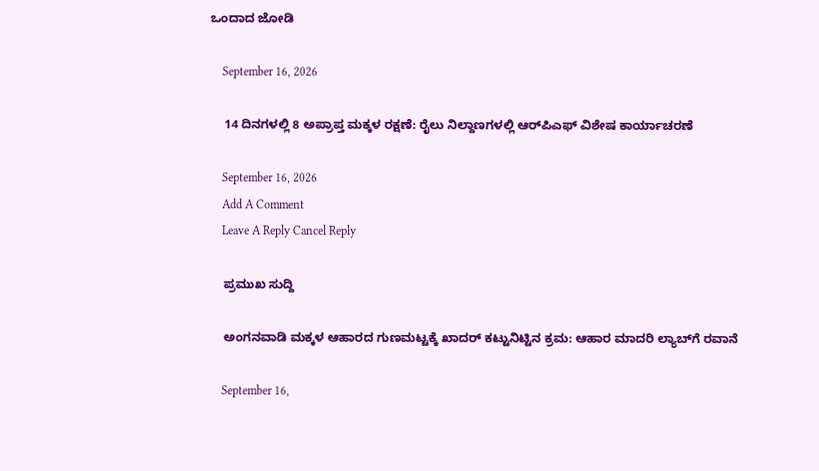ಒಂದಾದ ಜೋಡಿ

    September 16, 2026

    14 ದಿನಗಳಲ್ಲಿ 8 ಅಪ್ರಾಪ್ತ ಮಕ್ಕಳ ರಕ್ಷಣೆ: ರೈಲು ನಿಲ್ದಾಣಗಳಲ್ಲಿ ಆರ್‌ಪಿಎಫ್ ವಿಶೇಷ ಕಾರ್ಯಾಚರಣೆ

    September 16, 2026
    Add A Comment
    Leave A Reply Cancel Reply

    ಪ್ರಮುಖ ಸುದ್ದಿ

    ಅಂಗನವಾಡಿ ಮಕ್ಕಳ ಆಹಾರದ ಗುಣಮಟ್ಟಕ್ಕೆ ಖಾದರ್ ಕಟ್ಟುನಿಟ್ಟಿನ ಕ್ರಮ: ಆಹಾರ ಮಾದರಿ ಲ್ಯಾಬ್‌ಗೆ ರವಾನೆ

    September 16,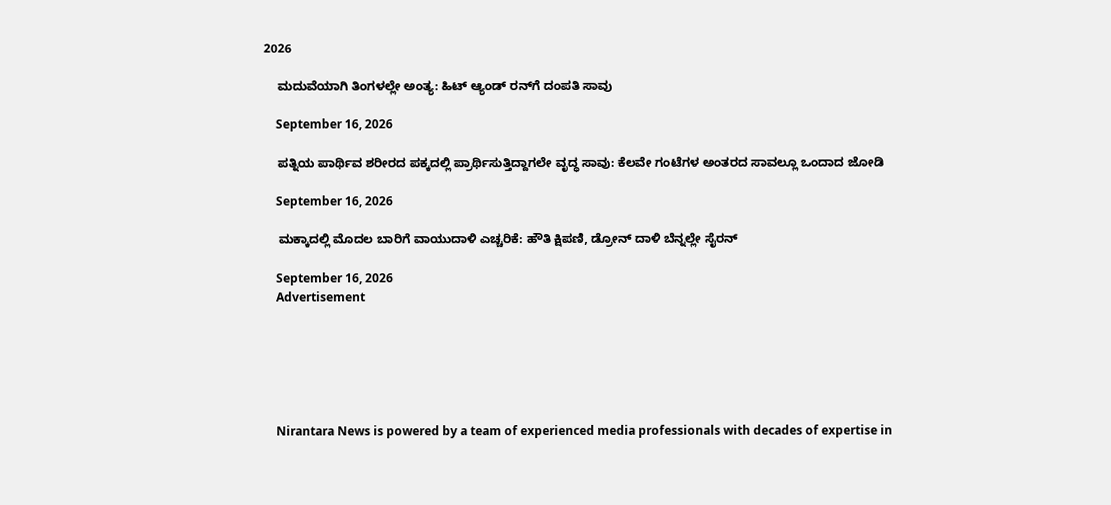2026

    ಮದುವೆಯಾಗಿ ತಿಂಗಳಲ್ಲೇ ಅಂತ್ಯ: ಹಿಟ್ ಆ್ಯಂಡ್ ರನ್‌ಗೆ ದಂಪತಿ ಸಾವು

    September 16, 2026

    ಪತ್ನಿಯ ಪಾರ್ಥಿವ ಶರೀರದ ಪಕ್ಕದಲ್ಲಿ ಪ್ರಾರ್ಥಿಸುತ್ತಿದ್ದಾಗಲೇ ವೃದ್ಧ ಸಾವು: ಕೆಲವೇ ಗಂಟೆಗಳ ಅಂತರದ ಸಾವಲ್ಲೂ ಒಂದಾದ ಜೋಡಿ

    September 16, 2026

    ಮಕ್ಕಾದಲ್ಲಿ ಮೊದಲ ಬಾರಿಗೆ ವಾಯುದಾಳಿ ಎಚ್ಚರಿಕೆ: ಹೌತಿ ಕ್ಷಿಪಣಿ, ಡ್ರೋನ್ ದಾಳಿ ಬೆನ್ನಲ್ಲೇ ಸೈರನ್

    September 16, 2026
    Advertisement






    Nirantara News is powered by a team of experienced media professionals with decades of expertise in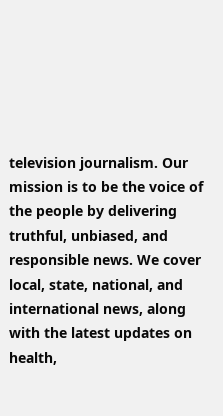television journalism. Our mission is to be the voice of the people by delivering truthful, unbiased, and responsible news. We cover local, state, national, and international news, along with the latest updates on health,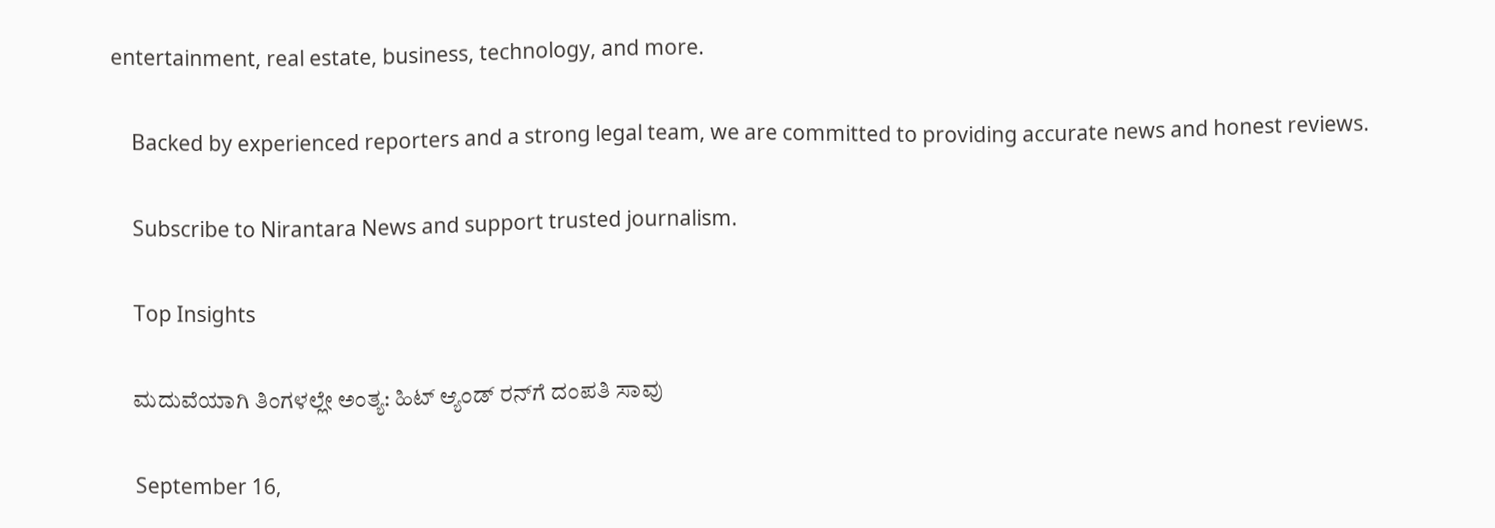entertainment, real estate, business, technology, and more.

    Backed by experienced reporters and a strong legal team, we are committed to providing accurate news and honest reviews.

    Subscribe to Nirantara News and support trusted journalism.

    Top Insights

    ಮದುವೆಯಾಗಿ ತಿಂಗಳಲ್ಲೇ ಅಂತ್ಯ: ಹಿಟ್ ಆ್ಯಂಡ್ ರನ್‌ಗೆ ದಂಪತಿ ಸಾವು

    September 16,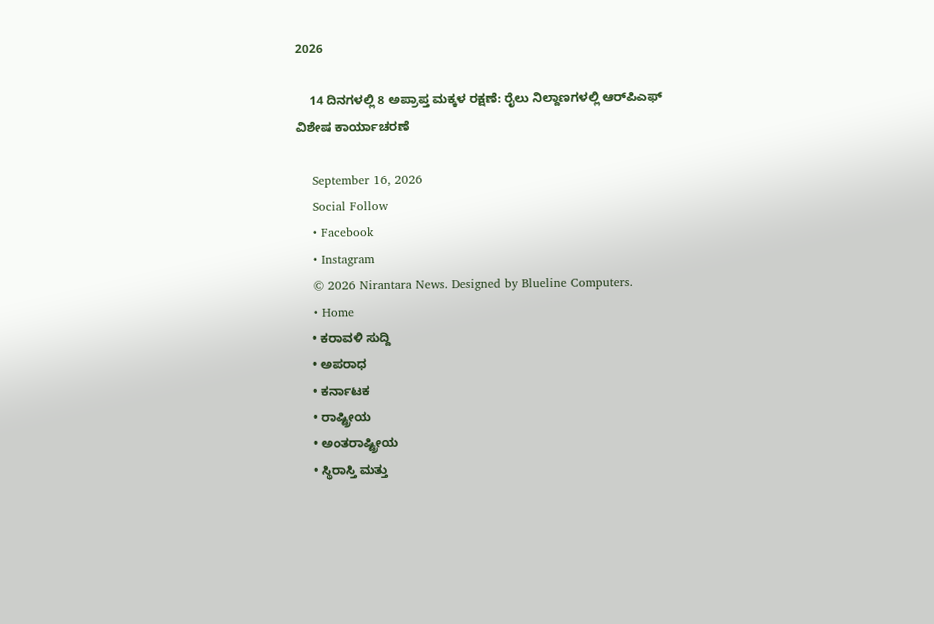2026

    14 ದಿನಗಳಲ್ಲಿ 8 ಅಪ್ರಾಪ್ತ ಮಕ್ಕಳ ರಕ್ಷಣೆ: ರೈಲು ನಿಲ್ದಾಣಗಳಲ್ಲಿ ಆರ್‌ಪಿಎಫ್ ವಿಶೇಷ ಕಾರ್ಯಾಚರಣೆ

    September 16, 2026
    Social Follow
    • Facebook
    • Instagram
    © 2026 Nirantara News. Designed by Blueline Computers.
    • Home
    • ಕರಾವಳಿ ಸುದ್ದಿ
    • ಅಪರಾಧ
    • ಕರ್ನಾಟಕ
    • ರಾಷ್ಟ್ರೀಯ
    • ಅಂತರಾಷ್ಟ್ರೀಯ
    • ಸ್ಥಿರಾಸ್ತಿ ಮತ್ತು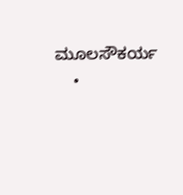ಮೂಲಸೌಕರ್ಯ
    •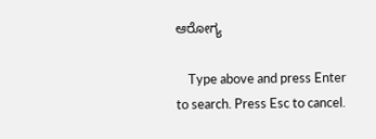ಆರೋಗ್ಯ

    Type above and press Enter to search. Press Esc to cancel.